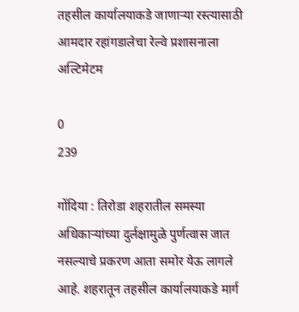तहसील कार्यालयाकडे जाणाऱ्या रस्त्यासाठी आमदार रहांगडालेचा रेल्वे प्रशासनाला अल्टिमेटम

0
239

गोंदिया : तिरोडा शहरातील समस्या अधिकाऱ्यांच्या दुर्लक्षामुळे पुर्णत्वास जात नसल्याचे प्रकरण आता समोर येऊ लागले आहे. शहरातून तहसील कार्यालयाकडे मार्ग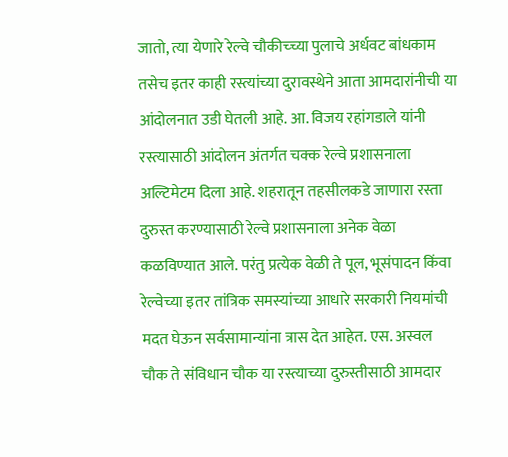जातो, त्या येणारे रेल्वे चौकीच्च्या पुलाचे अर्धवट बांधकाम तसेच इतर काही रस्त्यांच्या दुरावस्थेने आता आमदारांनीची या आंदोलनात उडी घेतली आहे. आ. विजय रहांगडाले यांनी रस्त्यासाठी आंदोलन अंतर्गत चक्क रेल्वे प्रशासनाला अल्टिमेटम दिला आहे. शहरातून तहसीलकडे जाणारा रस्ता दुरुस्त करण्यासाठी रेल्वे प्रशासनाला अनेक वेळा कळविण्यात आले. परंतु प्रत्येक वेळी ते पूल, भूसंपादन किंवा रेल्वेच्या इतर तांत्रिक समस्यांच्या आधारे सरकारी नियमांची मदत घेऊन सर्वसामान्यांना त्रास देत आहेत. एस. अस्वल चौक ते संविधान चौक या रस्त्याच्या दुरुस्तीसाठी आमदार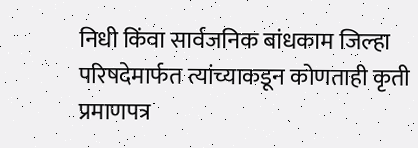निधी किंवा सार्वजनिक बांधकाम जिल्हा परिषदेमार्फत त्यांच्याकडून कोणताही कृती प्रमाणपत्र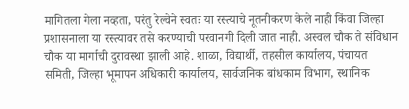मागितला गेला नव्हता, परंतु रेल्वेने स्वतः या रस्त्याचे नूतनीकरण केले नाही किंवा जिल्हा प्रशासनाला या रस्त्यावर तसे करण्याची परवानगी दिली जात नाही. अस्वल चौक ते संविधान चौक या मार्गाची दुरावस्था झाली आहे. शाळा, विद्यार्थी, तहसील कार्यालय, पंचायत समिती, जिल्हा भूमापन अधिकारी कार्यालय, सार्वजनिक बांधकाम विभाग, स्थानिक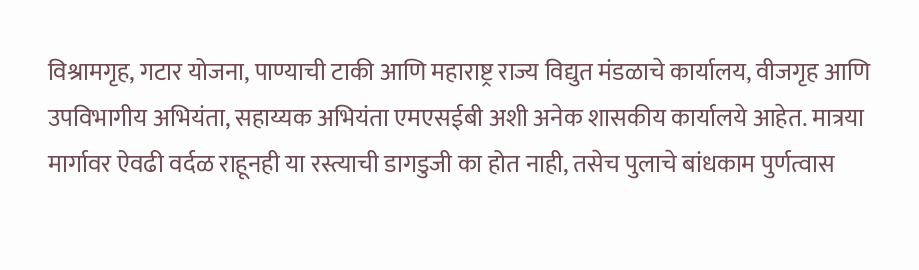विश्रामगृह, गटार योजना, पाण्याची टाकी आणि महाराष्ट्र राज्य विद्युत मंडळाचे कार्यालय, वीजगृह आणि उपविभागीय अभियंता, सहाय्यक अभियंता एमएसईबी अशी अनेक शासकीय कार्यालये आहेत. मात्रया मार्गावर ऐवढी वर्दळ राहूनही या रस्त्याची डागडुजी का होत नाही, तसेच पुलाचे बांधकाम पुर्णत्वास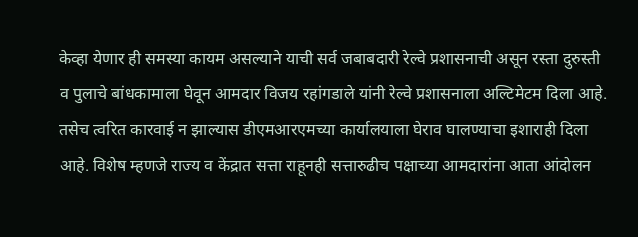केव्हा येणार ही समस्या कायम असल्याने याची सर्व जबाबदारी रेल्वे प्रशासनाची असून रस्ता दुरुस्ती व पुलाचे बांधकामाला घेवून आमदार विजय रहांगडाले यांनी रेल्वे प्रशासनाला अल्टिमेटम दिला आहे. तसेच त्वरित कारवाई न झाल्यास डीएमआरएमच्या कार्यालयाला घेराव घालण्याचा इशाराही दिला आहे. विशेष म्हणजे राज्य व केंद्रात सत्ता राहूनही सत्तारुढीच पक्षाच्या आमदारांना आता आंदोलन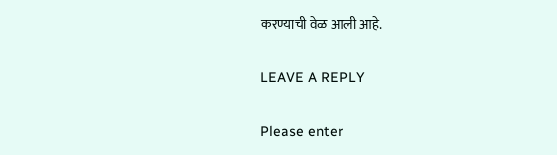करण्याची वेळ आली आहे.

LEAVE A REPLY

Please enter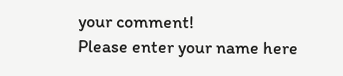your comment!
Please enter your name here